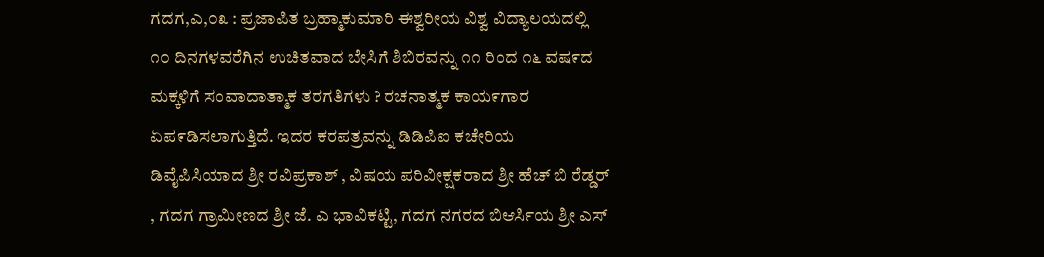ಗದಗ,ಎ,೦೩ : ಪ್ರಜಾಪಿತ ಬ್ರಹ್ಮಾಕುಮಾರಿ ಈಶ್ವರೀಯ ವಿಶ್ವ ವಿದ್ಯಾಲಯದಲ್ಲಿ ೧೦ ದಿನಗಳವರೆಗಿನ ಉಚಿತವಾದ ಬೇಸಿಗೆ ಶಿಬಿರವನ್ನು ೧೧ ರಿಂದ ೧೬ ವಷ೯ದ ಮಕ್ಕಳಿಗೆ ಸಂವಾದಾತ್ಮಾಕ ತರಗತಿಗಳು ? ರಚನಾತ್ಮಕ ಕಾಯ೯ಗಾರ ಏಪ೯ಡಿಸಲಾಗುತ್ತಿದೆ. ಇದರ ಕರಪತ್ರವನ್ನು ಡಿಡಿಪಿಐ ಕಚೇರಿಯ ಡಿವೈಪಿಸಿಯಾದ ಶ್ರೀ ರವಿಪ್ರಕಾಶ್ , ವಿಷಯ ಪರಿವೀಕ್ಷಕರಾದ ಶ್ರೀ ಹೆಚ್ ಬಿ ರೆಡ್ಡರ್ , ಗದಗ ಗ್ರಾಮೀಣದ ಶ್ರೀ ಜೆ. ಎ ಭಾವಿಕಟ್ಟಿ, ಗದಗ ನಗರದ ಬಿಆರ್ಸಿಯ ಶ್ರೀ ಎಸ್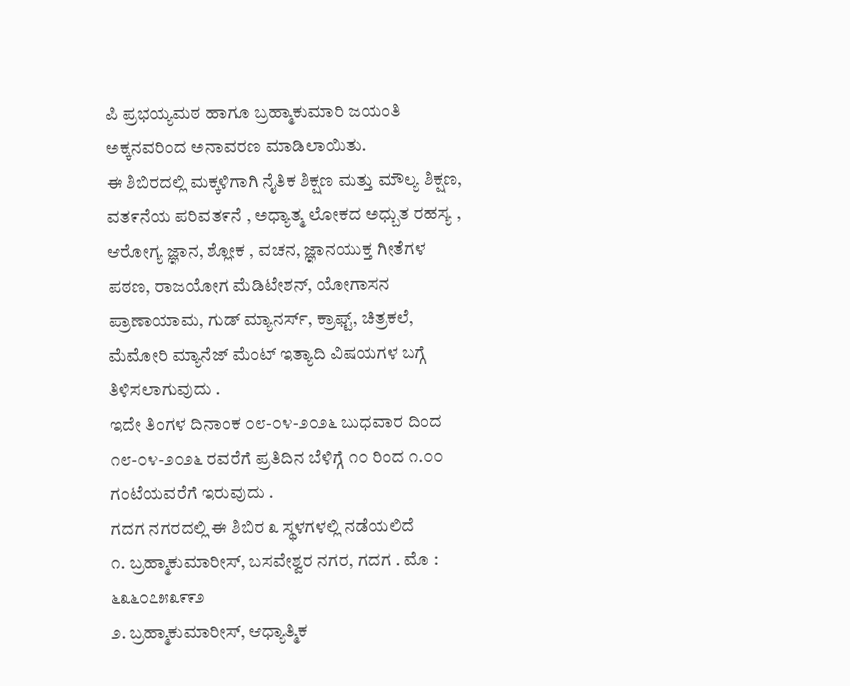ಪಿ ಪ್ರಭಯ್ಯಮಠ ಹಾಗೂ ಬ್ರಹ್ಮಾಕುಮಾರಿ ಜಯಂತಿ ಅಕ್ಕನವರಿಂದ ಅನಾವರಣ ಮಾಡಿಲಾಯಿತು.
ಈ ಶಿಬಿರದಲ್ಲಿ ಮಕ್ಕಳಿಗಾಗಿ ನೈತಿಕ ಶಿಕ್ಷಣ ಮತ್ತು ಮೌಲ್ಯ ಶಿಕ್ಷಣ, ವತ೯ನೆಯ ಪರಿವತ೯ನೆ , ಅಧ್ಯಾತ್ಮ ಲೋಕದ ಅಧ್ಬುತ ರಹಸ್ಯ , ಆರೋಗ್ಯ ಜ್ಞಾನ, ಶ್ಲೋಕ , ವಚನ, ಜ್ಞಾನಯುಕ್ತ ಗೀತೆಗಳ ಪಠಣ, ರಾಜಯೋಗ ಮೆಡಿಟೇಶನ್, ಯೋಗಾಸನ ಪ್ರಾಣಾಯಾಮ, ಗುಡ್ ಮ್ಯಾನರ್ಸ್, ಕ್ರಾಫ್ಟ್, ಚಿತ್ರಕಲೆ, ಮೆಮೋರಿ ಮ್ಯಾನೆಜ್ ಮೆಂಟ್ ಇತ್ಯಾದಿ ವಿಷಯಗಳ ಬಗ್ಗೆ ತಿಳಿಸಲಾಗುವುದು .
ಇದೇ ತಿಂಗಳ ದಿನಾಂಕ ೦೮-೦೪-೨೦೨೬ ಬುಧವಾರ ದಿಂದ ೧೮-೦೪-೨೦೨೬ ರವರೆಗೆ ಪ್ರತಿದಿನ ಬೆಳಿಗ್ಗೆ ೧೦ ರಿಂದ ೧.೦೦ ಗಂಟೆಯವರೆಗೆ ಇರುವುದು .
ಗದಗ ನಗರದಲ್ಲಿ ಈ ಶಿಬಿರ ೩ ಸ್ಥಳಗಳಲ್ಲಿ ನಡೆಯಲಿದೆ
೧. ಬ್ರಹ್ಮಾಕುಮಾರೀಸ್, ಬಸವೇಶ್ವರ ನಗರ, ಗದಗ . ಮೊ : ೬೩೬೦೭೫೩೯೯೨
೨. ಬ್ರಹ್ಮಾಕುಮಾರೀಸ್, ಆಧ್ಯಾತ್ಮಿಕ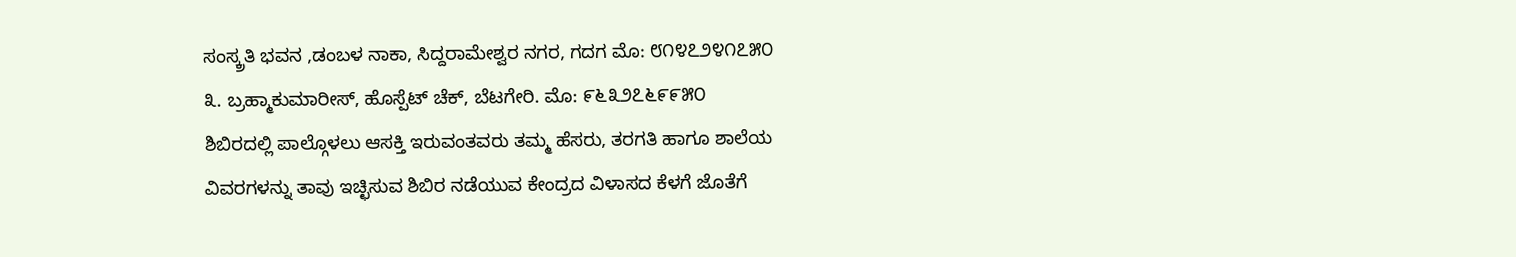ಸಂಸ್ಕ್ರತಿ ಭವನ ,ಡಂಬಳ ನಾಕಾ, ಸಿದ್ದರಾಮೇಶ್ವರ ನಗರ, ಗದಗ ಮೊ: ೮೧೪೭೨೪೧೭೫೦
೩. ಬ್ರಹ್ಮಾಕುಮಾರೀಸ್, ಹೊಸ್ಪೆಟ್ ಚೆಕ್, ಬೆಟಗೇರಿ. ಮೊ: ೯೬೩೨೭೬೯೯೫೦
ಶಿಬಿರದಲ್ಲಿ ಪಾಲ್ಗೊಳಲು ಆಸಕ್ತಿ ಇರುವಂತವರು ತಮ್ಮ ಹೆಸರು, ತರಗತಿ ಹಾಗೂ ಶಾಲೆಯ ವಿವರಗಳನ್ನು ತಾವು ಇಚ್ಛಿಸುವ ಶಿಬಿರ ನಡೆಯುವ ಕೇಂದ್ರದ ವಿಳಾಸದ ಕೆಳಗೆ ಜೊತೆಗೆ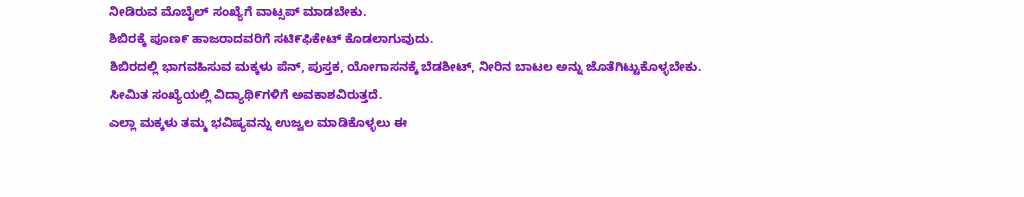ನೀಡಿರುವ ಮೊಬೈಲ್ ಸಂಖ್ಯೆಗೆ ವಾಟ್ಸಪ್ ಮಾಡಬೇಕು.
ಶಿಬಿರಕ್ಕೆ ಪೂಣ೯ ಹಾಜರಾದವರಿಗೆ ಸಟಿ೯ಫಿಕೇಟ್ ಕೊಡಲಾಗುವುದು.
ಶಿಬಿರದಲ್ಲಿ ಭಾಗವಹಿಸುವ ಮಕ್ಕಳು ಪೆನ್, ಪುಸ್ತಕ, ಯೋಗಾಸನಕ್ಕೆ ಬೆಡಶೀಟ್, ನೀರಿನ ಬಾಟಲ ಅನ್ನು ಜೊತೆಗಿಟ್ಟುಕೊಳ್ಳಬೇಕು.
ಸೀಮಿತ ಸಂಖ್ಯೆಯಲ್ಲಿ ವಿದ್ಯಾಥಿ೯ಗಳಿಗೆ ಅವಕಾಶವಿರುತ್ತದೆ.
ಎಲ್ಲಾ ಮಕ್ಕಳು ತಮ್ಮ ಭವಿಷ್ಯವನ್ನು ಉಜ್ವಲ ಮಾಡಿಕೊಳ್ಳಲು ಈ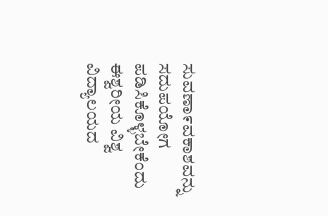ಸುವಣಾ೯ವಕಾಶವನ್ನು ಸದುಪಯೋಗ ಪಡಿಸಿಕೊಳ್ಳಬೇಕೆಂದು ಈಶ್ವರೀಯ ವಿಶ್ವ ವಿದ್ಯಾಲಯದ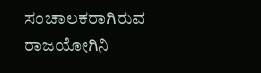ಸಂಚಾಲಕರಾಗಿರುವ ರಾಜಯೋಗಿನಿ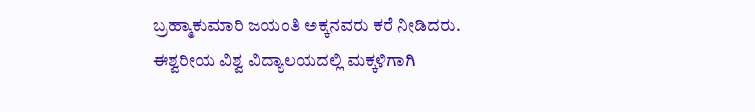ಬ್ರಹ್ಮಾಕುಮಾರಿ ಜಯಂತಿ ಅಕ್ಕನವರು ಕರೆ ನೀಡಿದರು.
ಈಶ್ವರೀಯ ವಿಶ್ವ ವಿದ್ಯಾಲಯದಲ್ಲಿ ಮಕ್ಕಳಿಗಾಗಿ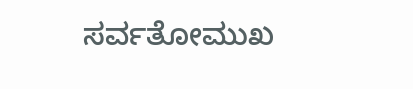ಸರ್ವತೋಮುಖ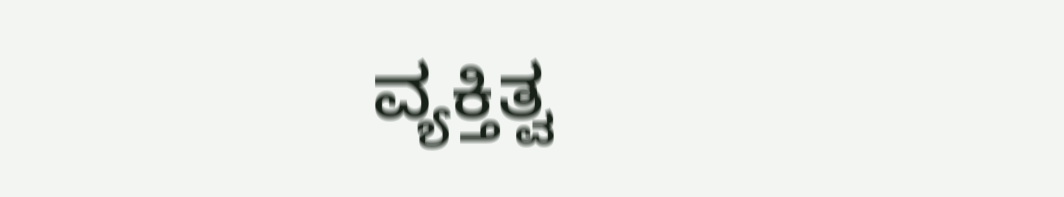ವ್ಯಕ್ತಿತ್ವ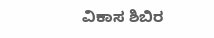ವಿಕಾಸ ಶಿಬಿರ